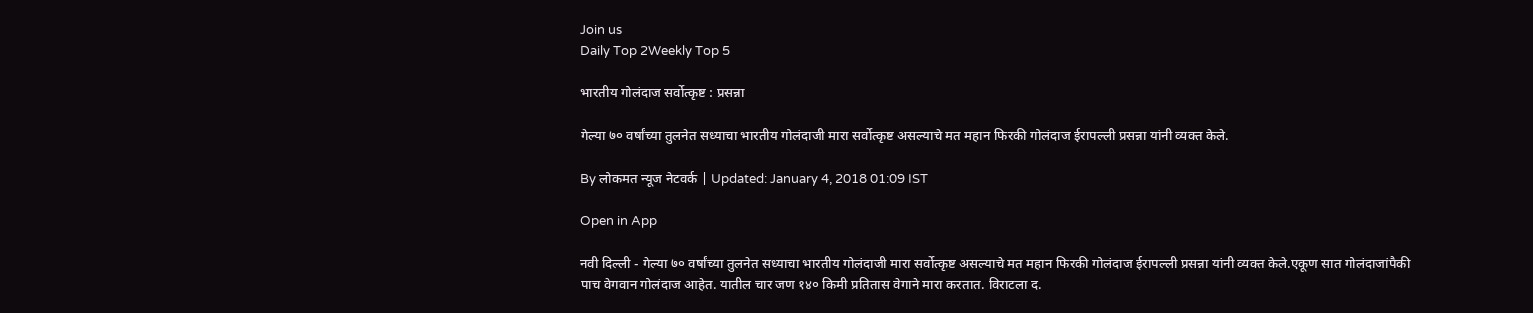Join us
Daily Top 2Weekly Top 5

भारतीय गोलंदाज सर्वोत्कृष्ट : प्रसन्ना

गेल्या ७० वर्षांच्या तुलनेत सध्याचा भारतीय गोलंदाजी मारा सर्वोत्कृष्ट असल्याचे मत महान फिरकी गोलंदाज ईरापल्ली प्रसन्ना यांनी व्यक्त केले.

By लोकमत न्यूज नेटवर्क | Updated: January 4, 2018 01:09 IST

Open in App

नवी दिल्ली - गेल्या ७० वर्षांच्या तुलनेत सध्याचा भारतीय गोलंदाजी मारा सर्वोत्कृष्ट असल्याचे मत महान फिरकी गोलंदाज ईरापल्ली प्रसन्ना यांनी व्यक्त केले.एकूण सात गोलंदाजांपैकी पाच वेगवान गोलंदाज आहेत. यातील चार जण १४० किमी प्रतितास वेगाने मारा करतात. विराटला द.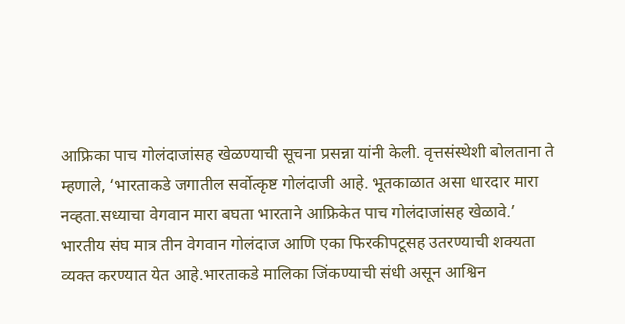आफ्रिका पाच गोलंदाजांसह खेळण्याची सूचना प्रसन्ना यांनी केली. वृत्तसंस्थेशी बोलताना ते म्हणाले, ‘भारताकडे जगातील सर्वोत्कृष्ट गोलंदाजी आहे. भूतकाळात असा धारदार मारा नव्हता.सध्याचा वेगवान मारा बघता भारताने आफ्रिकेत पाच गोलंदाजांसह खेळावे.’ भारतीय संघ मात्र तीन वेगवान गोलंदाज आणि एका फिरकीपटूसह उतरण्याची शक्यता व्यक्त करण्यात येत आहे.भारताकडे मालिका जिंकण्याची संधी असून आश्विन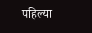पहिल्या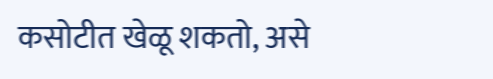कसोटीत खेळू शकतो, असे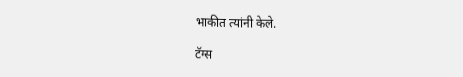भाकीत त्यांनी केले.

टॅग्स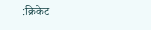:क्रिकेट